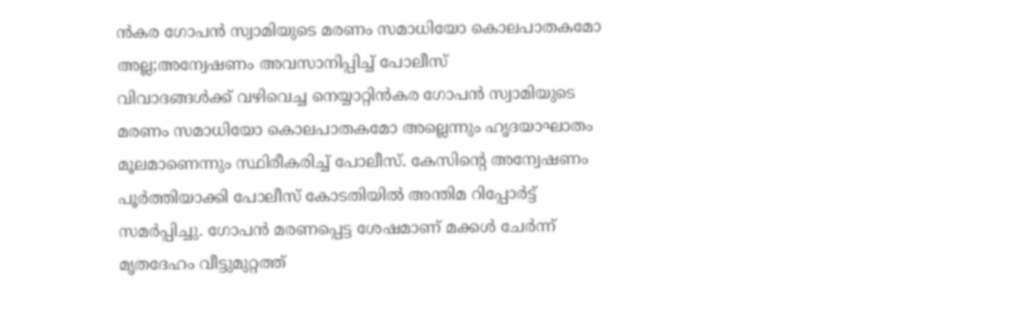ൻകര ഗോപൻ സ്വാമിയുടെ മരണം സമാധിയോ കൊലപാതകമോ അല്ല;അന്വേഷണം അവസാനിപ്പിച്ച് പോലീസ്
വിവാദങ്ങൾക്ക് വഴിവെച്ച നെയ്യാറ്റിൻകര ഗോപൻ സ്വാമിയുടെ മരണം സമാധിയോ കൊലപാതകമോ അല്ലെന്നും ഹൃദയാഘാതം മൂലമാണെന്നും സ്ഥിരീകരിച്ച് പോലീസ്. കേസിന്റെ അന്വേഷണം പൂർത്തിയാക്കി പോലീസ് കോടതിയിൽ അന്തിമ റിപ്പോർട്ട് സമർപ്പിച്ചു. ഗോപൻ മരണപ്പെട്ട ശേഷമാണ് മക്കൾ ചേർന്ന് മൃതദേഹം വീട്ടുമുറ്റത്ത്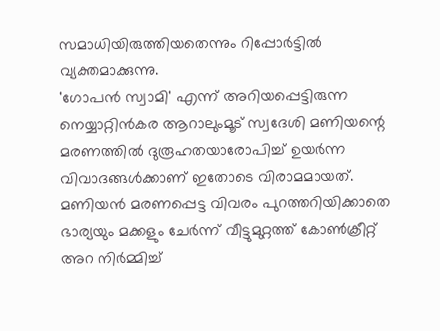സമാധിയിരുത്തിയതെന്നും റിപ്പോർട്ടിൽ വ്യക്തമാക്കുന്നു.
'ഗോപൻ സ്വാമി' എന്ന് അറിയപ്പെട്ടിരുന്ന നെയ്യാറ്റിൻകര ആറാലുംമൂട് സ്വദേശി മണിയന്റെ മരണത്തിൽ ദുരൂഹതയാരോപിച്ച് ഉയർന്ന വിവാദങ്ങൾക്കാണ് ഇതോടെ വിരാമമായത്. മണിയൻ മരണപ്പെട്ട വിവരം പുറത്തറിയിക്കാതെ ഭാര്യയും മക്കളും ചേർന്ന് വീട്ടുമുറ്റത്ത് കോൺക്രീറ്റ് അറ നിർമ്മിച്ച്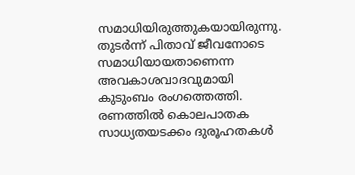സമാധിയിരുത്തുകയായിരുന്നു. തുടർന്ന് പിതാവ് ജീവനോടെ സമാധിയായതാണെന്ന അവകാശവാദവുമായി കുടുംബം രംഗത്തെത്തി.
രണത്തിൽ കൊലപാതക സാധ്യതയടക്കം ദുരൂഹതകൾ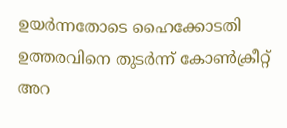ഉയർന്നതോടെ ഹൈക്കോടതി ഉത്തരവിനെ തുടർന്ന് കോൺക്രീറ്റ് അറ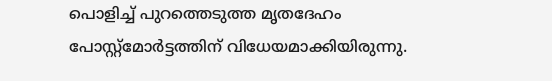പൊളിച്ച് പുറത്തെടുത്ത മൃതദേഹം പോസ്റ്റ്മോർട്ടത്തിന് വിധേയമാക്കിയിരുന്നു.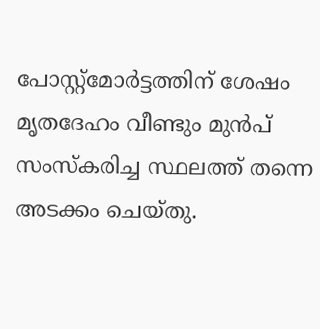പോസ്റ്റ്മോർട്ടത്തിന് ശേഷം മൃതദേഹം വീണ്ടും മുൻപ് സംസ്കരിച്ച സ്ഥലത്ത് തന്നെ അടക്കം ചെയ്തു.